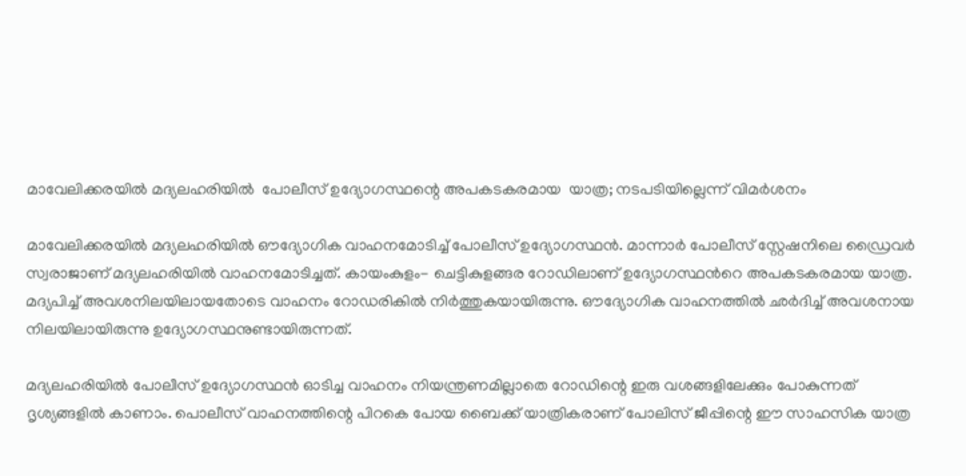മാവേലിക്കരയിൽ മദ്യലഹരിയിൽ  പോലീസ് ഉദ്യോഗസ്ഥന്റെ അപകടകരമായ  യാത്ര; നടപടിയില്ലെന്ന് വിമർശനം

മാവേലിക്കരയില്‍ മദ്യലഹരിയില്‍ ഔദ്യോഗിക വാഹനമോടിച്ച് പോലീസ് ഉദ്യോഗസ്ഥൻ. മാന്നാര്‍ പോലീസ് സ്റ്റേഷനിലെ ഡ്രൈവർ സ്വരാജാണ് മദ്യലഹരിയില്‍ വാഹനമോടിച്ചത്. കായംകുളം- ചെട്ടികുളങ്ങര റോഡിലാണ് ഉദ്യോഗസ്ഥന്‍റെ അപകടകരമായ യാത്ര. മദ്യപിച്ച് അവശനിലയിലായതോടെ വാഹനം റോഡരികില്‍ നിര്‍ത്തുകയായിരുന്നു. ഔദ്യോഗിക വാഹനത്തില്‍ ഛര്‍ദിച്ച് അവശനായ നിലയിലായിരുന്നു ഉദ്യോഗസ്ഥനുണ്ടായിരുന്നത്.

മദ്യലഹരിയില്‍ പോലീസ് ഉദ്യോഗസ്ഥന്‍ ഓടിച്ച വാഹനം നിയന്ത്രണമില്ലാതെ റോഡിന്റെ ഇരു വശങ്ങളിലേക്കും പോകുന്നത് ദൃശ്യങ്ങളില്‍ കാണാം. പൊലീസ് വാഹനത്തിന്റെ പിറകെ പോയ ബൈക്ക് യാത്രികരാണ് പോലിസ് ജീപ്പിന്റെ ഈ സാഹസിക യാത്ര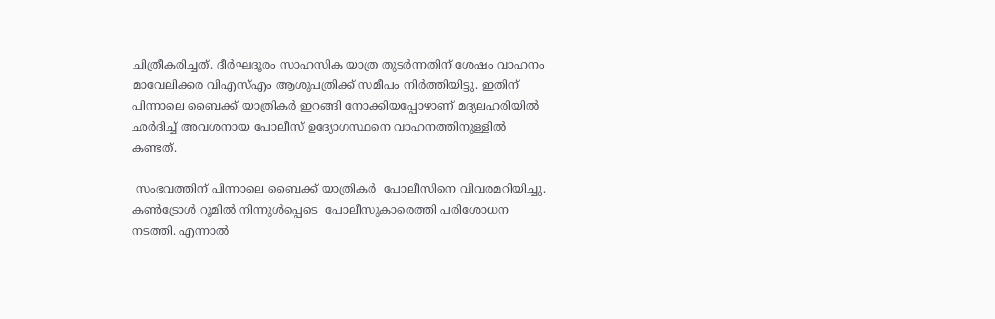ചിത്രീകരിച്ചത്. ദീര്‍ഘദൂരം സാഹസിക യാത്ര തുടര്‍ന്നതിന് ശേഷം വാഹനം മാവേലിക്കര വിഎസ്എം ആശുപത്രിക്ക് സമീപം നിര്‍ത്തിയിട്ടു. ഇതിന് പിന്നാലെ ബൈക്ക് യാത്രികര്‍ ഇറങ്ങി നോക്കിയപ്പോഴാണ് മദ്യലഹരിയില്‍ ഛര്‍ദിച്ച് അവശനായ പോലീസ് ഉദ്യോഗസ്ഥനെ വാഹനത്തിനുള്ളില്‍ കണ്ടത്.

 സംഭവത്തിന് പിന്നാലെ ബൈക്ക് യാത്രികര്‍  പോലീസിനെ വിവരമറിയിച്ചു. കണ്‍ട്രോള്‍ റൂമില്‍ നിന്നുള്‍പ്പെടെ  പോലീസുകാരെത്തി പരിശോധന നടത്തി. എന്നാല്‍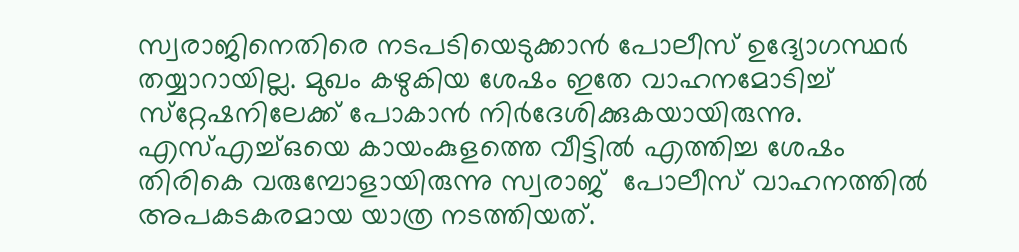സ്വരാജിനെതിരെ നടപടിയെടുക്കാന്‍ പോലീസ് ഉദ്യോഗസ്ഥര്‍ തയ്യാറായില്ല. മുഖം കഴുകിയ ശേഷം ഇതേ വാഹനമോടിച്ച് സ്‌റ്റേഷനിലേക്ക് പോകാന്‍ നിര്‍ദേശിക്കുകയായിരുന്നു. എസ്എച്ച്ഒയെ കായംകുളത്തെ വീട്ടില്‍ എത്തിച്ച ശേഷം തിരികെ വരുമ്പോളായിരുന്നു സ്വരാജ്  പോലീസ് വാഹനത്തിൽ അപകടകരമായ യാത്ര നടത്തിയത്.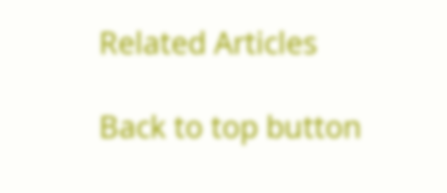Related Articles

Back to top button